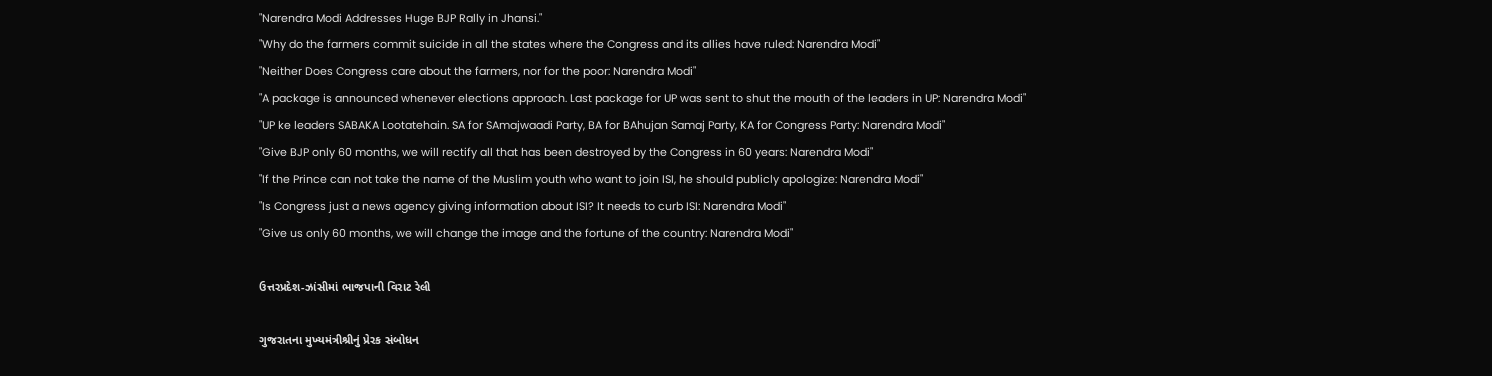"Narendra Modi Addresses Huge BJP Rally in Jhansi."
"Why do the farmers commit suicide in all the states where the Congress and its allies have ruled: Narendra Modi"
"Neither Does Congress care about the farmers, nor for the poor: Narendra Modi"
"A package is announced whenever elections approach. Last package for UP was sent to shut the mouth of the leaders in UP: Narendra Modi"
"UP ke leaders SABAKA Lootatehain. SA for SAmajwaadi Party, BA for BAhujan Samaj Party, KA for Congress Party: Narendra Modi"
"Give BJP only 60 months, we will rectify all that has been destroyed by the Congress in 60 years: Narendra Modi"
"If the Prince can not take the name of the Muslim youth who want to join ISI, he should publicly apologize: Narendra Modi"
"Is Congress just a news agency giving information about ISI? It needs to curb ISI: Narendra Modi"
"Give us only 60 months, we will change the image and the fortune of the country: Narendra Modi"

ઉત્તરપ્રદેશ-ઝાંસીમાં ભાજપાની વિરાટ રેલી

ગુજરાતના મુખ્યમંત્રીશ્રીનું પ્રેરક સંબોધન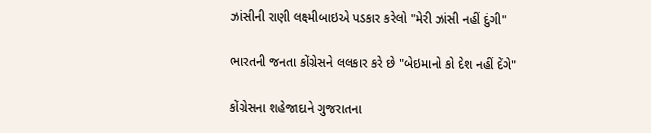ઝાંસીની રાણી લક્ષ્મીબાઇએ પડકાર કરેલો "મેરી ઝાંસી નહીં દુંગી"

ભારતની જનતા કોંગ્રેસને લલકાર કરે છે "બેઇમાનો કો દેશ નહીં દેંગે"

કોંગ્રેસના શહેજાદાને ગુજરાતના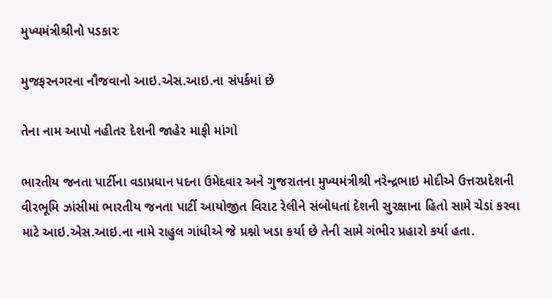મુખ્યમંત્રીશ્રીનો પડકારઃ

મુજફરનગરના નૌજવાનો આઇ.એસ.આઇ.ના સંપર્કમાં છે

તેના નામ આપો નહીતર દેશની જાહેર માફી માંગો

ભારતીય જનતા પાર્ટીના વડાપ્રધાન પદના ઉમેદવાર અને ગુજરાતના મુખ્યમંત્રીશ્રી નરેન્દ્રભાઇ મોદીએ ઉત્તરપ્રદેશની વીરભૂમિ ઝાંસીમાં ભારતીય જનતા પાર્ટી આયોજીત વિરાટ રેલીને સંબોધતાં દેશની સુરક્ષાના હિતો સામે ચેડાં કરવા માટે આઇ.એસ.આઇ.ના નામે રાહુલ ગાંધીએ જે પ્રશ્નો ખડા કર્યા છે તેની સામે ગંભીર પ્રહારો કર્યા હતા.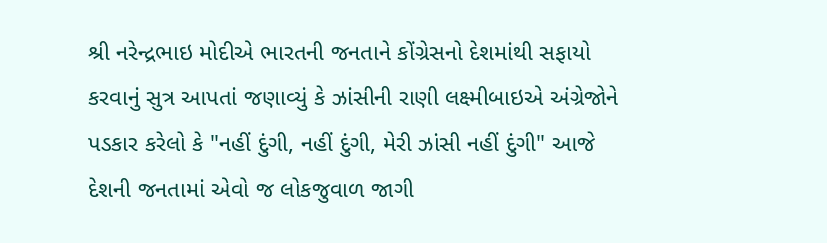શ્રી નરેન્દ્રભાઇ મોદીએ ભારતની જનતાને કોંગ્રેસનો દેશમાંથી સફાયો કરવાનું સુત્ર આપતાં જણાવ્યું કે ઝાંસીની રાણી લક્ષ્મીબાઇએ અંગ્રેજોને પડકાર કરેલો કે "નહીં દુંગી, નહીં દુંગી, મેરી ઝાંસી નહીં દુંગી" આજે દેશની જનતામાં એવો જ લોકજુવાળ જાગી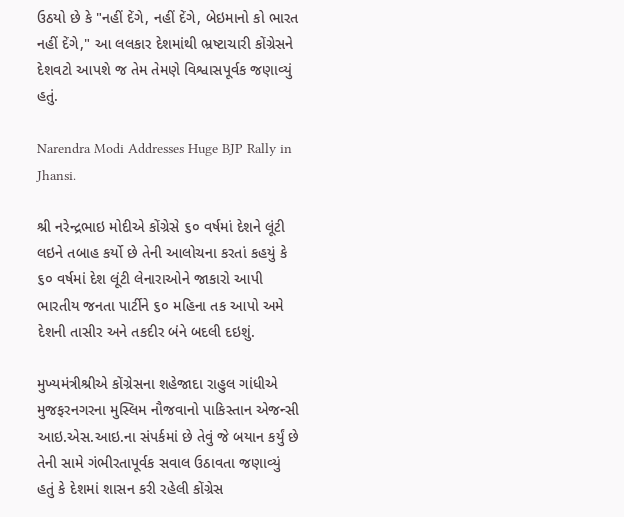ઉઠયો છે કે "નહીં દેંગે, નહીં દેંગે, બેઇમાનો કો ભારત નહીં દેંગે," આ લલકાર દેશમાંથી ભ્રષ્ટાચારી કોંગ્રેસને દેશવટો આપશે જ તેમ તેમણે વિશ્વાસપૂર્વક જણાવ્યું હતું.

Narendra Modi Addresses Huge BJP Rally in Jhansi.

શ્રી નરેન્દ્રભાઇ મોદીએ કોંગ્રેસે ૬૦ વર્ષમાં દેશને લૂંટી લઇને તબાહ કર્યો છે તેની આલોચના કરતાં કહયું કે ૬૦ વર્ષમાં દેશ લૂંટી લેનારાઓને જાકારો આપી ભારતીય જનતા પાર્ટીને ૬૦ મહિના તક આપો અમે દેશની તાસીર અને તકદીર બંને બદલી દઇશું.

મુખ્યમંત્રીશ્રીએ કોંગ્રેસના શહેજાદા રાહુલ ગાંધીએ મુજફરનગરના મુસ્લિમ નૌજવાનો પાકિસ્તાન એજન્સી આઇ.એસ.આઇ.ના સંપર્કમાં છે તેવું જે બયાન કર્યું છે તેની સામે ગંભીરતાપૂર્વક સવાલ ઉઠાવતા જણાવ્યું હતું કે દેશમાં શાસન કરી રહેલી કોંગ્રેસ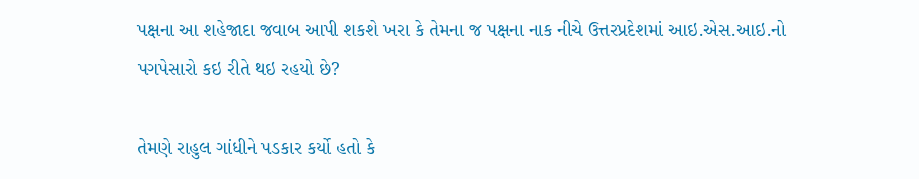પક્ષના આ શહેજાદા જવાબ આપી શકશે ખરા કે તેમના જ પક્ષના નાક નીચે ઉત્તરપ્રદેશમાં આઇ.એસ.આઇ.નો પગપેસારો કઇ રીતે થઇ રહયો છે?

તેમણે રાહુલ ગાંધીને પડકાર કર્યો હતો કે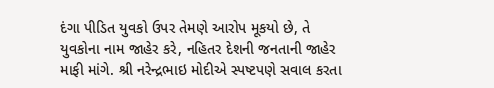દંગા પીડિત યુવકો ઉપર તેમણે આરોપ મૂકયો છે, તે યુવકોના નામ જાહેર કરે, નહિતર દેશની જનતાની જાહેર માફી માંગે. શ્રી નરેન્દ્રભાઇ મોદીએ સ્પષ્ટપણે સવાલ કરતા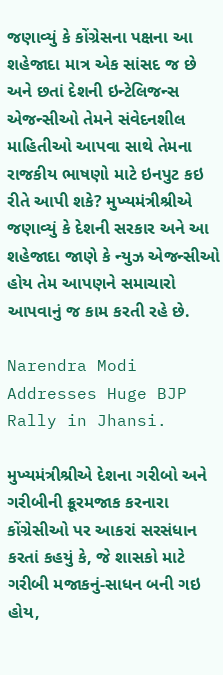જણાવ્યું કે કોંગ્રેસના પક્ષના આ શહેજાદા માત્ર એક સાંસદ જ છે અને છતાં દેશની ઇન્ટેલિજન્સ એજન્સીઓ તેમને સંવેદનશીલ માહિતીઓ આપવા સાથે તેમના રાજકીય ભાષણો માટે ઇનપુટ કઇ રીતે આપી શકે? મુખ્યમંત્રીશ્રીએ જણાવ્યું કે દેશની સરકાર અને આ શહેજાદા જાણે કે ન્યુઝ એજન્સીઓ હોય તેમ આપણને સમાચારો આપવાનું જ કામ કરતી રહે છે.

Narendra Modi Addresses Huge BJP Rally in Jhansi.

મુખ્યમંત્રીશ્રીએ દેશના ગરીબો અને ગરીબીની ક્રૂરમજાક કરનારા કોંગ્રેસીઓ પર આકરાં સરસંધાન કરતાં કહયું કે, જે શાસકો માટે ગરીબી મજાકનું-સાધન બની ગઇ હોય,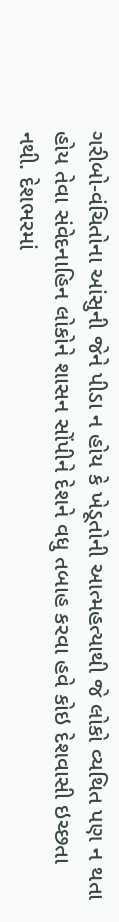ગરીબો-વંચિતોના આંસુની જેને પીડા ન હોય કે ખેડૂતોની આત્મહત્યાથી જે લોકો વ્યથિત પણ ન થતા હોય તેવા સંવેદનાહિન લોકોને શાસન સોંપીને દેશને વધુ તબાહ કરવા હવે કોઇ દેશવાસી ઇચ્છતા નથી. દેશભરમાં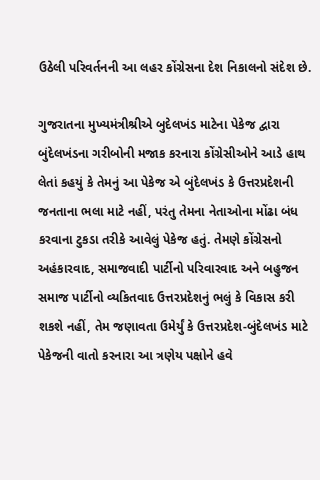ઉઠેલી પરિવર્તનની આ લહર કોંગ્રેસના દેશ નિકાલનો સંદેશ છે.

ગુજરાતના મુખ્યમંત્રીશ્રીએ બુદેલખંડ માટેના પેકેજ દ્વારા બુંદેલખંડના ગરીબોની મજાક કરનારા કોંગ્રેસીઓને આડે હાથ લેતાં કહયું કે તેમનું આ પેકેજ એ બુંદેલખંડ કે ઉત્તરપ્રદેશની જનતાના ભલા માટે નહીં, પરંતુ તેમના નેતાઓના મોંઢા બંધ કરવાના ટુકડા તરીકે આવેલું પેકેજ હતું. તેમણે કોંગ્રેસનો અહંકારવાદ, સમાજવાદી પાર્ટીનો પરિવારવાદ અને બહુજન સમાજ પાર્ટીનો વ્યકિતવાદ ઉત્તરપ્રદેશનું ભલું કે વિકાસ કરી શકશે નહીં, તેમ જણાવતા ઉમેર્યું કે ઉત્તરપ્રદેશ-બુંદેલખંડ માટે પેકેજની વાતો કરનારા આ ત્રણેય પક્ષોને હવે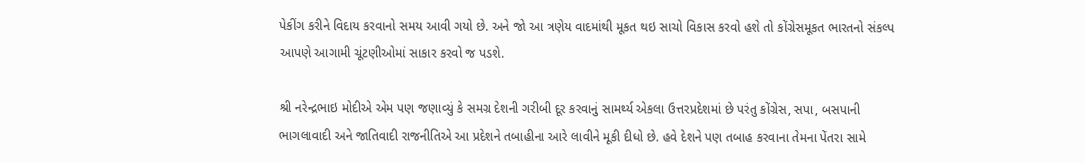પેકીંગ કરીને વિદાય કરવાનો સમય આવી ગયો છે. અને જો આ ત્રણેય વાદમાંથી મૂકત થઇ સાચો વિકાસ કરવો હશે તો કોંગ્રેસમૂકત ભારતનો સંકલ્પ આપણે આગામી ચૂંટણીઓમાં સાકાર કરવો જ પડશે.

શ્રી નરેન્દ્રભાઇ મોદીએ એમ પણ જણાવ્યું કે સમગ્ર દેશની ગરીબી દૂર કરવાનું સામર્થ્ય એકલા ઉત્તરપ્રદેશમાં છે પરંતુ કોંગ્રેસ, સપા, બસપાની ભાગલાવાદી અને જાતિવાદી રાજનીતિએ આ પ્રદેશને તબાહીના આરે લાવીને મૂકી દીધો છે. હવે દેશને પણ તબાહ કરવાના તેમના પેંતરા સામે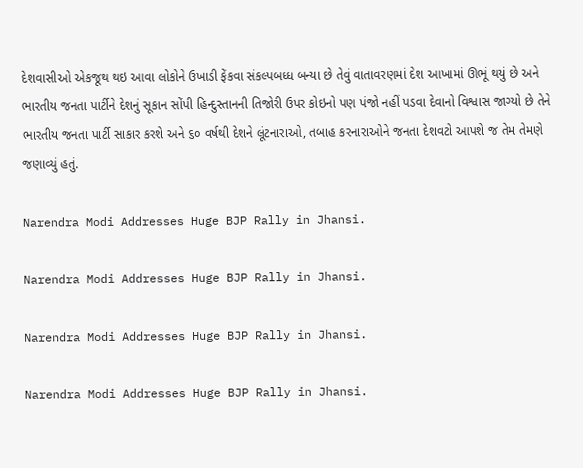દેશવાસીઓ એકજૂથ થઇ આવા લોકોને ઉખાડી ફેંકવા સંકલ્પબધ્ધ બન્યા છે તેવું વાતાવરણમાં દેશ આખામાં ઊભૂં થયું છે અને ભારતીય જનતા પાર્ટીને દેશનું સૂકાન સોંપી હિન્દુસ્તાનની તિજોરી ઉપર કોઇનો પણ પંજો નહીં પડવા દેવાનો વિશ્વાસ જાગ્યો છે તેને ભારતીય જનતા પાર્ટી સાકાર કરશે અને ૬૦ વર્ષથી દેશને લૂંટનારાઓ, તબાહ કરનારાઓને જનતા દેશવટો આપશે જ તેમ તેમણે જણાવ્યું હતું.

Narendra Modi Addresses Huge BJP Rally in Jhansi.

Narendra Modi Addresses Huge BJP Rally in Jhansi.

Narendra Modi Addresses Huge BJP Rally in Jhansi.

Narendra Modi Addresses Huge BJP Rally in Jhansi.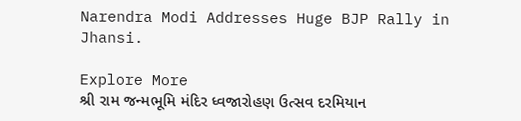Narendra Modi Addresses Huge BJP Rally in Jhansi.

Explore More
શ્રી રામ જન્મભૂમિ મંદિર ધ્વજારોહણ ઉત્સવ દરમિયાન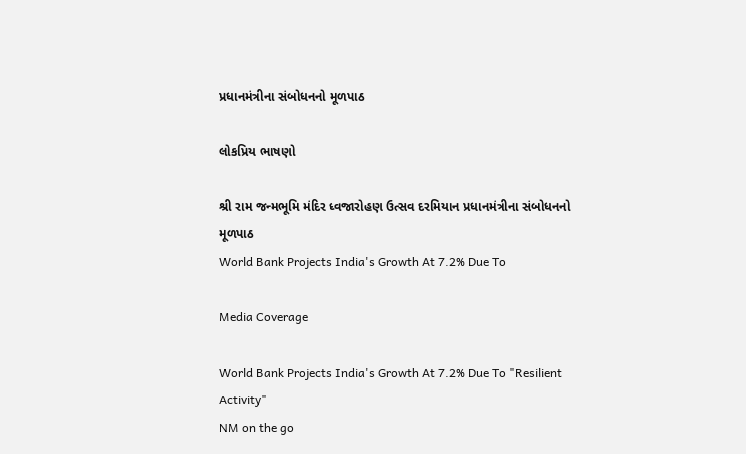પ્રધાનમંત્રીના સંબોધનનો મૂળપાઠ

લોકપ્રિય ભાષણો

શ્રી રામ જન્મભૂમિ મંદિર ધ્વજારોહણ ઉત્સવ દરમિયાન પ્રધાનમંત્રીના સંબોધનનો મૂળપાઠ
World Bank Projects India's Growth At 7.2% Due To

Media Coverage

World Bank Projects India's Growth At 7.2% Due To "Resilient Activity"
NM on the go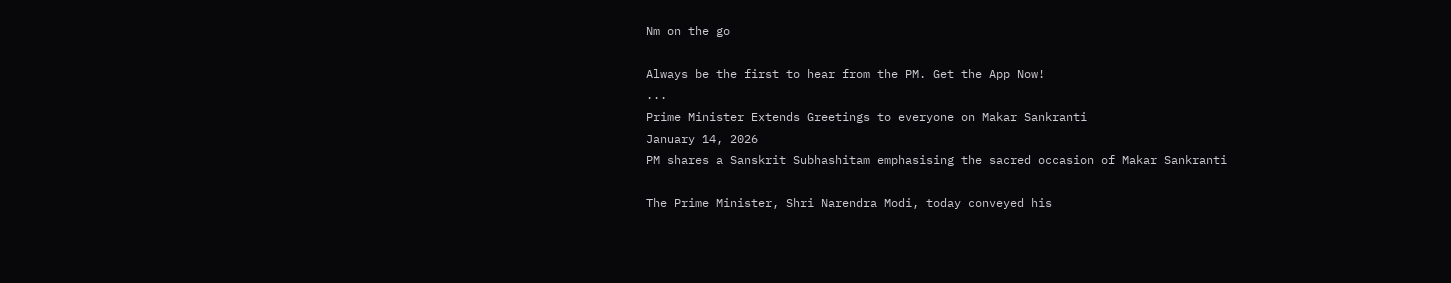Nm on the go

Always be the first to hear from the PM. Get the App Now!
...
Prime Minister Extends Greetings to everyone on Makar Sankranti
January 14, 2026
PM shares a Sanskrit Subhashitam emphasising the sacred occasion of Makar Sankranti

The Prime Minister, Shri Narendra Modi, today conveyed his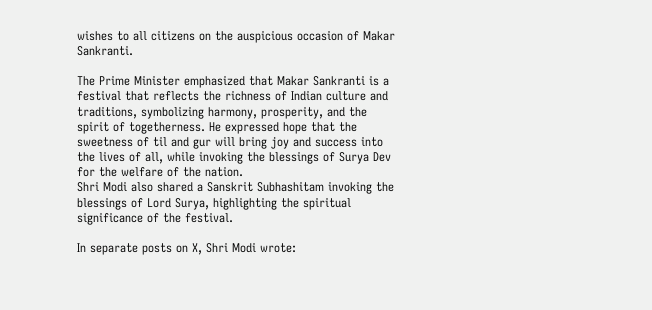wishes to all citizens on the auspicious occasion of Makar Sankranti.

The Prime Minister emphasized that Makar Sankranti is a festival that reflects the richness of Indian culture and traditions, symbolizing harmony, prosperity, and the spirit of togetherness. He expressed hope that the sweetness of til and gur will bring joy and success into the lives of all, while invoking the blessings of Surya Dev for the welfare of the nation.
Shri Modi also shared a Sanskrit Subhashitam invoking the blessings of Lord Surya, highlighting the spiritual significance of the festival.

In separate posts on X, Shri Modi wrote: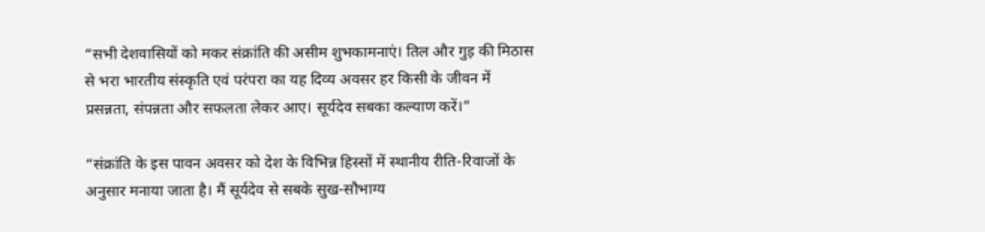“सभी देशवासियों को मकर संक्रांति की असीम शुभकामनाएं। तिल और गुड़ की मिठास से भरा भारतीय संस्कृति एवं परंपरा का यह दिव्य अवसर हर किसी के जीवन में प्रसन्नता, संपन्नता और सफलता लेकर आए। सूर्यदेव सबका कल्याण करें।”

“संक्रांति के इस पावन अवसर को देश के विभिन्न हिस्सों में स्थानीय रीति-रिवाजों के अनुसार मनाया जाता है। मैं सूर्यदेव से सबके सुख-सौभाग्य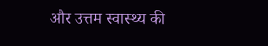और उत्तम स्वास्थ्य की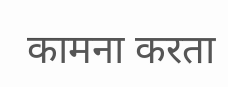कामना करता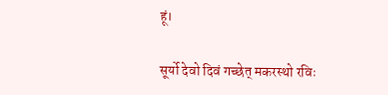हूं।

सूर्यो देवो दिवं गच्छेत् मकरस्थो रविः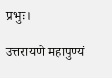प्रभुः।

उत्तरायणे महापुण्यं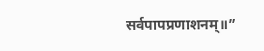सर्वपापप्रणाशनम्॥”